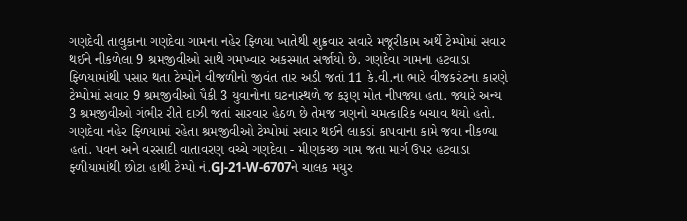ગણદેવી તાલુકાના ગણદેવા ગામના નહેર ફ્ળિયા ખાતેથી શુક્રવાર સવારે મજૂરીકામ અર્થે ટેમ્પોમાં સવાર થઈને નીકળેલા 9 શ્રમજીવીઓ સાથે ગમખ્વાર અકસ્માત સર્જાયો છે. ગણદેવા ગામના હટવાડા ફ્ળિયામાંથી પસાર થતા ટેમ્પોને વીજળીનો જીવંત તાર અડી જતાં 11 કે.વી.ના ભારે વીજકરંટના કારણે ટેમ્પોમાં સવાર 9 શ્રમજીવીઓ પૈકી 3 યુવાનોના ઘટનાસ્થળે જ કરૂણ મોત નીપજ્યા હતા. જ્યારે અન્ય 3 શ્રમજીવીઓ ગંભીર રીતે દાઝી જતાં સારવાર હેઠળ છે તેમજ ત્રણનો ચમત્કારિક બચાવ થયો હતો. ગણદેવા નહેર ફ્ળિયામાં રહેતા શ્રમજીવીઓ ટેમ્પોમાં સવાર થઈને લાકડાં કાપવાના કામે જવા નીકળ્યા હતાં. પવન અને વરસાદી વાતાવરણ વચ્ચે ગણદેવા - મીણકચ્છ ગામ જતા માર્ગ ઉપર હટવાડા ફ્ળીયામાંથી છોટા હાથી ટેમ્પો નં.GJ-21-W-6707ને ચાલક મયુર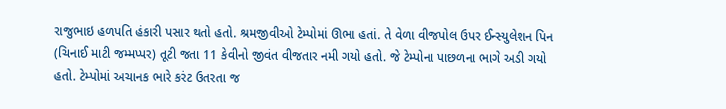રાજુભાઇ હળપતિ હંકારી પસાર થતો હતો. શ્રમજીવીઓ ટેમ્પોમાં ઊભા હતાં. તે વેળા વીજપોલ ઉપર ઈન્સ્યુલેશન પિન (ચિનાઈ માટી જમ્મપ્પર) તૂટી જતા 11 કેવીનો જીવંત વીજતાર નમી ગયો હતો. જે ટેમ્પોના પાછળના ભાગે અડી ગયો હતો. ટેમ્પોમાં અચાનક ભારે કરંટ ઉતરતા જ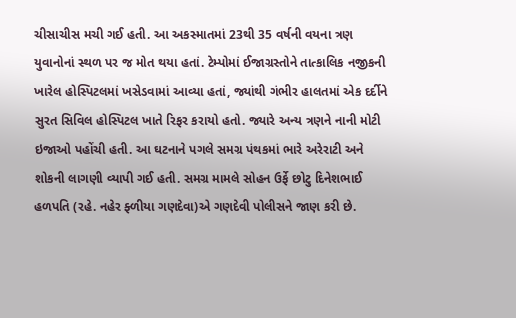ચીસાચીસ મચી ગઈ હતી. આ અકસ્માતમાં 23થી 35 વર્ષની વયના ત્રણ યુવાનોનાં સ્થળ પર જ મોત થયા હતાં. ટેમ્પોમાં ઈજાગ્રસ્તોને તાત્કાલિક નજીકની ખારેલ હોસ્પિટલમાં ખસેડવામાં આવ્યા હતાં, જ્યાંથી ગંભીર હાલતમાં એક દર્દીને સુરત સિવિલ હોસ્પિટલ ખાતે રિફર કરાયો હતો. જ્યારે અન્ય ત્રણને નાની મોટી ઇજાઓ પહોંચી હતી. આ ઘટનાને પગલે સમગ્ર પંથકમાં ભારે અરેરાટી અને શોકની લાગણી વ્યાપી ગઈ હતી. સમગ્ર મામલે સોહન ઉર્ફે છોટુ દિનેશભાઈ હળપતિ (રહે. નહેર ફ્ળીયા ગણદેવા)એ ગણદેવી પોલીસને જાણ કરી છે.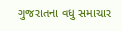ગુજરાતના વધુ સમાચાર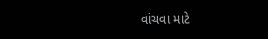વાંચવા માટે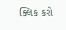ક્લિક કરો